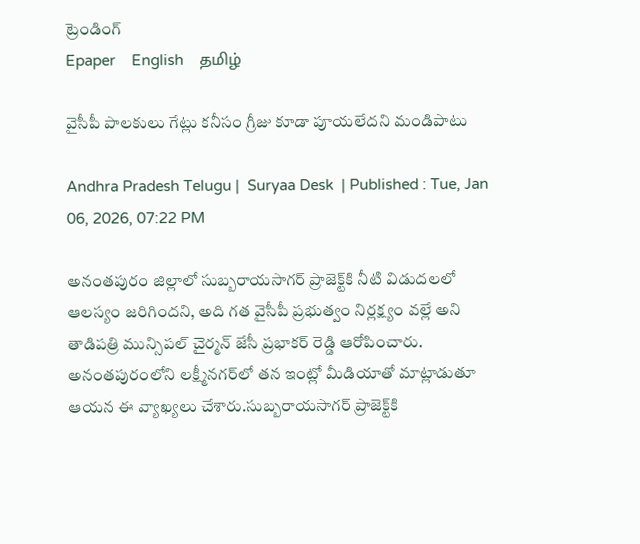ట్రెండింగ్
Epaper    English    தமிழ்

వైసీపీ పాలకులు గేట్లు కనీసం గ్రీజు కూడా పూయలేదని మండిపాటు

Andhra Pradesh Telugu |  Suryaa Desk  | Published : Tue, Jan 06, 2026, 07:22 PM

అనంతపురం జిల్లాలో సుబ్బరాయసాగర్ ప్రాజెక్ట్‌కి నీటి విడుదలలో ఆలస్యం జరిగిందని, అది గత వైసీపీ ప్రభుత్వం నిర్లక్ష్యం వల్లే అని తాడిపత్రి మున్సిపల్ చైర్మన్ జేసీ ప్రభాకర్ రెడ్డి ఆరోపించారు. అనంతపురంలోని లక్ష్మీనగర్‌లో తన ఇంట్లో మీడియాతో మాట్లాడుతూ ఆయన ఈ వ్యాఖ్యలు చేశారు.సుబ్బరాయసాగర్ ప్రాజెక్ట్‌కి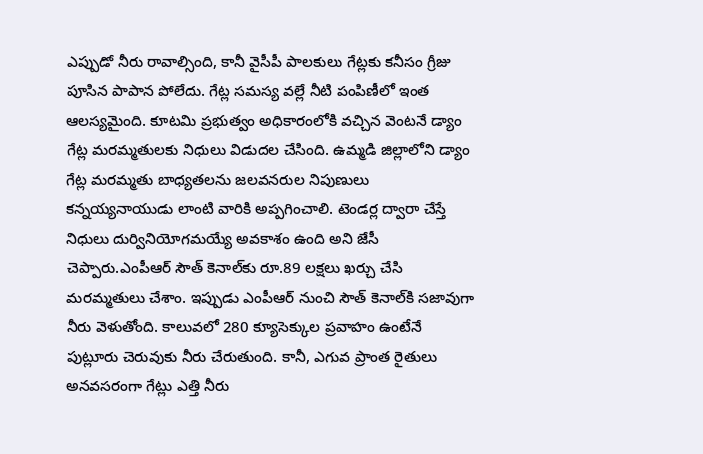ఎప్పుడో నీరు రావాల్సింది, కానీ వైసీపీ పాలకులు గేట్లకు కనీసం గ్రీజు పూసిన పాపాన పోలేదు. గేట్ల సమస్య వల్లే నీటి పంపిణీలో ఇంత ఆలస్యమైంది. కూటమి ప్రభుత్వం అధికారంలోకి వచ్చిన వెంటనే డ్యాం గేట్ల మరమ్మతులకు నిధులు విడుదల చేసింది. ఉమ్మడి జిల్లాలోని డ్యాం గేట్ల మరమ్మతు బాధ్యతలను జలవనరుల నిపుణులు కన్నయ్యనాయుడు లాంటి వారికి అప్పగించాలి. టెండర్ల ద్వారా చేస్తే నిధులు దుర్వినియోగమయ్యే అవకాశం ఉంది అని జేసీ చెప్పారు.ఎంపీఆర్ సౌత్ కెనాల్‌కు రూ.89 లక్షలు ఖర్చు చేసి మరమ్మతులు చేశాం. ఇప్పుడు ఎంపీఆర్ నుంచి సౌత్ కెనాల్‌కి సజావుగా నీరు వెళుతోంది. కాలువలో 280 క్యూసెక్కుల ప్రవాహం ఉంటేనే పుట్లూరు చెరువుకు నీరు చేరుతుంది. కానీ, ఎగువ ప్రాంత రైతులు అనవసరంగా గేట్లు ఎత్తి నీరు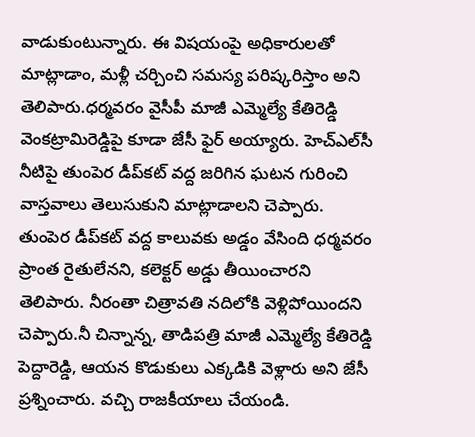వాడుకుంటున్నారు. ఈ విషయంపై అధికారులతో మాట్లాడాం, మళ్లీ చర్చించి సమస్య పరిష్కరిస్తాం అని తెలిపారు.ధర్మవరం వైసీపీ మాజీ ఎమ్మెల్యే కేతిరెడ్డి వెంకట్రామిరెడ్డిపై కూడా జేసీ ఫైర్ అయ్యారు. హెచ్‌ఎల్‌సీ నీటిపై తుంపెర డీప్‌కట్ వద్ద జరిగిన ఘటన గురించి వాస్తవాలు తెలుసుకుని మాట్లాడాలని చెప్పారు. తుంపెర డీప్‌కట్ వద్ద కాలువకు అడ్డం వేసింది ధర్మవరం ప్రాంత రైతులేనని, కలెక్టర్‌ అడ్డు తీయించారని తెలిపారు. నీరంతా చిత్రావతి నదిలోకి వెళ్లిపోయిందని చెప్పారు.నీ చిన్నాన్న, తాడిపత్రి మాజీ ఎమ్మెల్యే కేతిరెడ్డి పెద్దారెడ్డి, ఆయన కొడుకులు ఎక్కడికి వెళ్లారు అని జేసీ ప్రశ్నించారు. వచ్చి రాజకీయాలు చేయండి.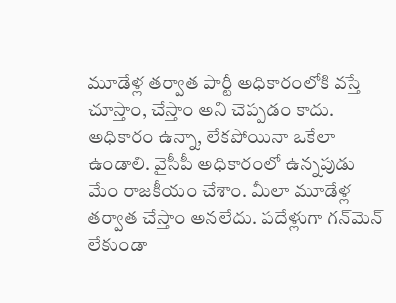మూడేళ్ల తర్వాత పార్టీ అధికారంలోకి వస్తే చూస్తాం, చేస్తాం అని చెప్పడం కాదు. అధికారం ఉన్నా, లేకపోయినా ఒకేలా ఉండాలి. వైసీపీ అధికారంలో ఉన్నపుడు మేం రాజకీయం చేశాం. మీలా మూడేళ్ల తర్వాత చేస్తాం అనలేదు. పదేళ్లుగా గన్‌మెన్ లేకుండా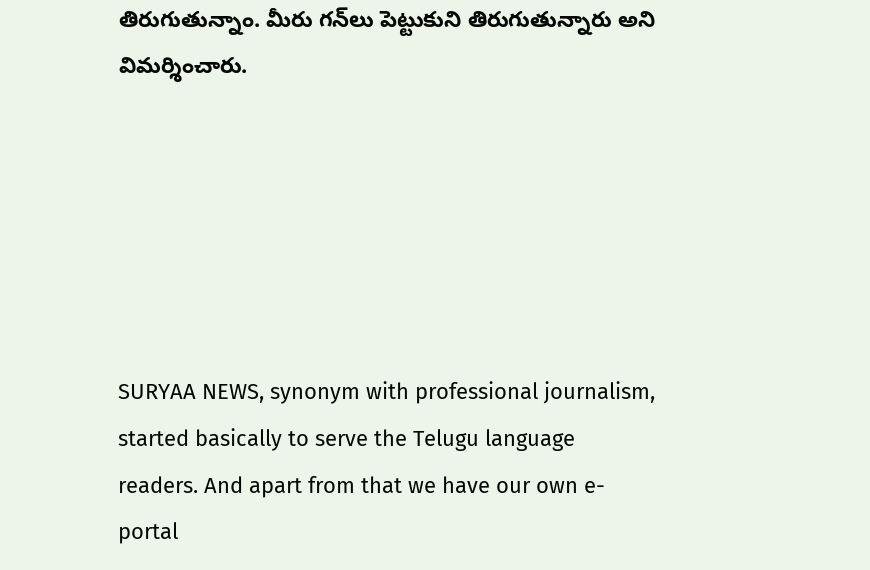తిరుగుతున్నాం. మీరు గన్‌లు పెట్టుకుని తిరుగుతున్నారు అని విమర్శించారు.






SURYAA NEWS, synonym with professional journalism, started basically to serve the Telugu language readers. And apart from that we have our own e-portal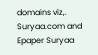domains viz,. Suryaa.com and Epaper Suryaa